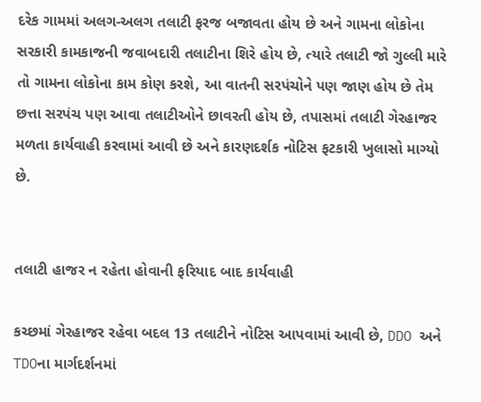દરેક ગામમાં અલગ-અલગ તલાટી ફરજ બજાવતા હોય છે અને ગામના લોકોના સરકારી કામકાજની જવાબદારી તલાટીના શિરે હોય છે, ત્યારે તલાટી જો ગુલ્લી મારે તો ગામના લોકોના કામ કોણ કરશે, આ વાતની સરપંચોને પણ જાણ હોય છે તેમ છત્તા સરપંચ પણ આવા તલાટીઓને છાવરતી હોય છે, તપાસમાં તલાટી ગેરહાજર મળતા કાર્યવાહી કરવામાં આવી છે અને કારણદર્શક નોટિસ ફટકારી ખુલાસો માગ્યો છે.


તલાટી હાજર ન રહેતા હોવાની ફરિયાદ બાદ કાર્યવાહી

કચ્છમાં ગેરહાજર રહેવા બદલ 13 તલાટીને નોટિસ આપવામાં આવી છે, DDO અને TDOના માર્ગદર્શનમાં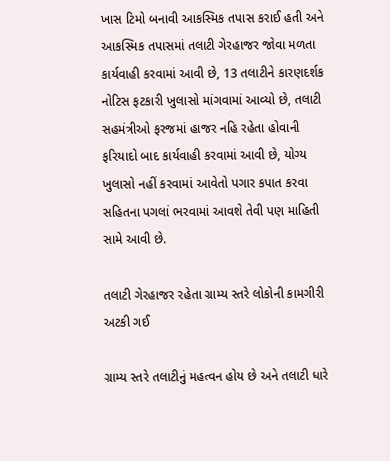ખાસ ટિમો બનાવી આકસ્મિક તપાસ કરાઈ હતી અને આકસ્મિક તપાસમાં તલાટી ગેરહાજર જોવા મળતા કાર્યવાહી કરવામાં આવી છે, 13 તલાટીને કારણદર્શક નોટિસ ફટકારી ખુલાસો માંગવામાં આવ્યો છે, તલાટી સહમંત્રીઓ ફરજમાં હાજર નહિ રહેતા હોવાની ફરિયાદો બાદ કાર્યવાહી કરવામાં આવી છે, યોગ્ય ખુલાસો નહીં કરવામાં આવેતો પગાર કપાત કરવા સહિતના પગલાં ભરવામાં આવશે તેવી પણ માહિતી સામે આવી છે.

તલાટી ગેરહાજર રહેતા ગ્રામ્ય સ્તરે લોકોની કામગીરી અટકી ગઈ

ગ્રામ્ય સ્તરે તલાટીનું મહત્વન હોય છે અને તલાટી ધારે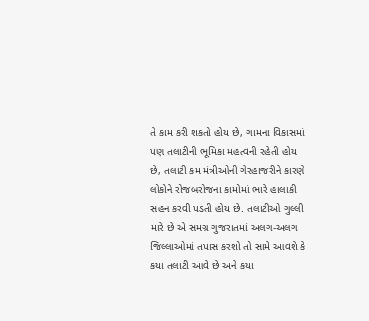તે કામ કરી શકતો હોય છે, ગામના વિકાસમાં પણ તલાટીની ભૂમિકા મહત્વની રહેતી હોય છે, તલાટી કમ મંત્રીઓની ગેરહાજરીને કારણે લોકોને રોજબરોજના કામોમાં ભારે હાલાકી સહન કરવી પડતી હોય છે. તલાટીઓ ગુલ્લી મારે છે એ સમગ્ર ગુજરાતમાં અલગ-અલગ જિલ્લાઓમાં તપાસ કરશો તો સામે આવશે કે કયા તલાટી આવે છે અને કયા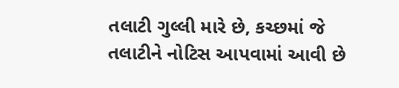તલાટી ગુલ્લી મારે છે, કચ્છમાં જે તલાટીને નોટિસ આપવામાં આવી છે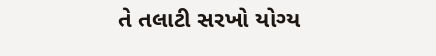તે તલાટી સરખો યોગ્ય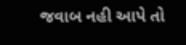જવાબ નહી આપે તો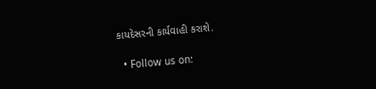કાયદેસરની કાર્યવાહી કરાશે.

  • Follow us on: